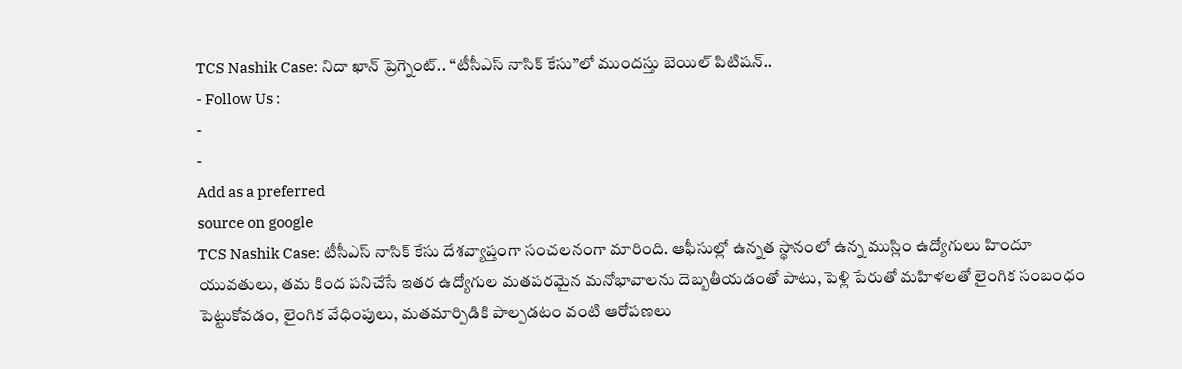TCS Nashik Case: నిదా ఖాన్ ప్రెగ్నెంట్.. “టీసీఎస్ నాసిక్ కేసు”లో ముందస్తు బెయిల్ పిటిషన్..
- Follow Us :
-
-
Add as a preferred
source on google
TCS Nashik Case: టీసీఎస్ నాసిక్ కేసు దేశవ్యాప్తంగా సంచలనంగా మారింది. ఆఫీసుల్లో ఉన్నత స్థానంలో ఉన్న ముస్లిం ఉద్యోగులు హిందూ యువతులు, తమ కింద పనిచేసే ఇతర ఉద్యోగుల మతపరమైన మనోభావాలను దెబ్బతీయడంతో పాటు, పెళ్లి పేరుతో మహిళలతో లైంగిక సంబంధం పెట్టుకోవడం, లైంగిక వేధింపులు, మతమార్పిడికి పాల్పడటం వంటి ఆరోపణలు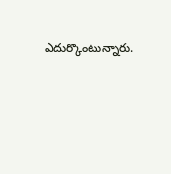ఎదుర్కొంటున్నారు.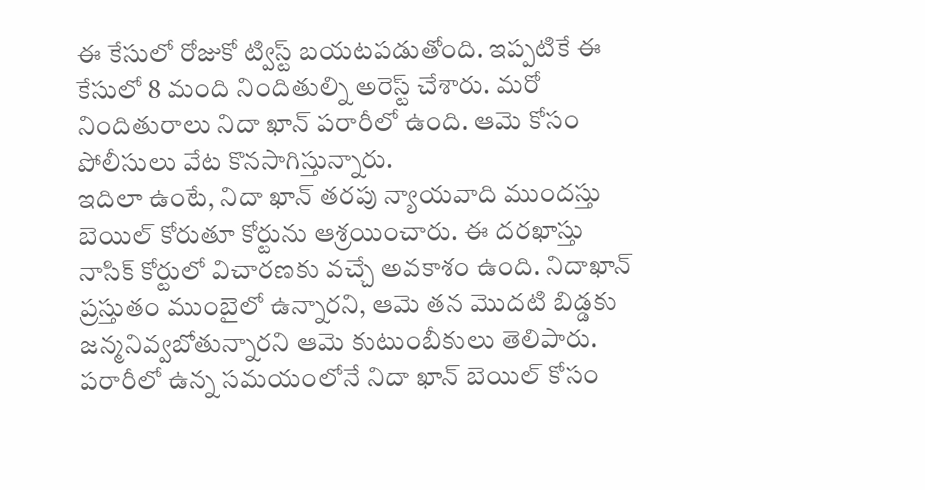ఈ కేసులో రోజుకో ట్విస్ట్ బయటపడుతోంది. ఇప్పటికే ఈ కేసులో 8 మంది నిందితుల్ని అరెస్ట్ చేశారు. మరో నిందితురాలు నిదా ఖాన్ పరారీలో ఉంది. ఆమె కోసం పోలీసులు వేట కొనసాగిస్తున్నారు.
ఇదిలా ఉంటే, నిదా ఖాన్ తరపు న్యాయవాది ముందస్తు బెయిల్ కోరుతూ కోర్టును ఆశ్రయించారు. ఈ దరఖాస్తు నాసిక్ కోర్టులో విచారణకు వచ్చే అవకాశం ఉంది. నిదాఖాన్ ప్రస్తుతం ముంబైలో ఉన్నారని, ఆమె తన మొదటి బిడ్డకు జన్మనివ్వబోతున్నారని ఆమె కుటుంబీకులు తెలిపారు. పరారీలో ఉన్న సమయంలోనే నిదా ఖాన్ బెయిల్ కోసం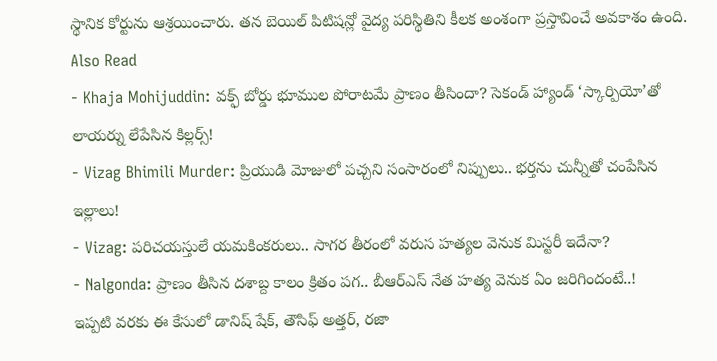స్థానిక కోర్టును ఆశ్రయించారు. తన బెయిల్ పిటిషన్లో వైద్య పరిస్థితిని కీలక అంశంగా ప్రస్తావించే అవకాశం ఉంది.
Also Read
- Khaja Mohijuddin: వక్ఫ్ బోర్డు భూముల పోరాటమే ప్రాణం తీసిందా? సెకండ్ హ్యాండ్ ‘స్కార్పియో’తో లాయర్ను లేపేసిన కిల్లర్స్!
- Vizag Bhimili Murder: ప్రియుడి మోజులో పచ్చని సంసారంలో నిప్పులు.. భర్తను చున్నీతో చంపేసిన ఇల్లాలు!
- Vizag: పరిచయస్తులే యమకింకరులు.. సాగర తీరంలో వరుస హత్యల వెనుక మిస్టరీ ఇదేనా?
- Nalgonda: ప్రాణం తీసిన దశాబ్ద కాలం క్రితం పగ.. బీఆర్ఎస్ నేత హత్య వెనుక ఏం జరిగిందంటే..!
ఇప్పటి వరకు ఈ కేసులో డానిష్ షేక్, తౌసిఫ్ అత్తర్, రజా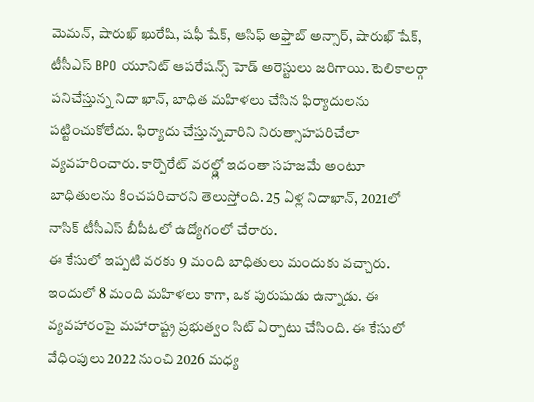మెమన్, షారుఖ్ ఖురేషి, షఫీ షేక్, ఆసిఫ్ అఫ్తాబ్ అన్సార్, షారుఖ్ షేక్, టీసీఎస్ BPO యూనిట్ ఆపరేషన్స్ హెడ్ అరెస్టులు జరిగాయి. టెలికాలర్గా పనిచేస్తున్న నిదా ఖాన్, బాధిత మహిళలు చేసిన ఫిర్యాదులను పట్టించుకోలేదు. ఫిర్యాదు చేస్తున్నవారిని నిరుత్సాహపరిచేలా వ్యవహరించారు. కార్పొరేట్ వరల్డ్లో ఇదంతా సహజమే అంటూ బాధితులను కించపరిచారని తెలుస్తోంది. 25 ఏళ్ల నిదాఖాన్, 2021లో నాసిక్ టీసీఎస్ బీపీఓలో ఉద్యోగంలో చేరారు.
ఈ కేసులో ఇప్పటి వరకు 9 మంది బాధితులు మందుకు వచ్చారు. ఇందులో 8 మంది మహిళలు కాగా, ఒక పురుషుడు ఉన్నాడు. ఈ వ్యవహారంపై మహారాష్ట్ర ప్రభుత్వం సిట్ ఏర్పాటు చేసింది. ఈ కేసులో వేధింపులు 2022 నుంచి 2026 మధ్య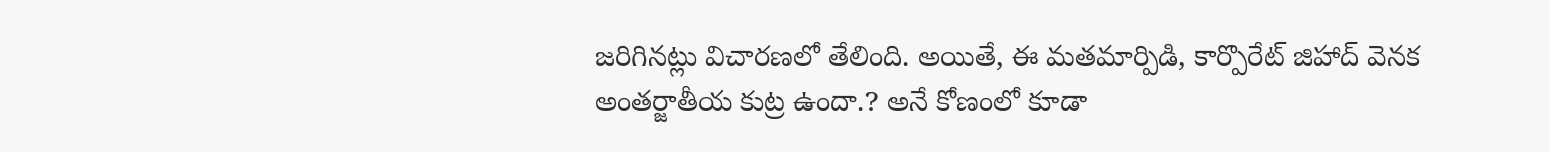జరిగినట్లు విచారణలో తేలింది. అయితే, ఈ మతమార్పిడి, కార్పొరేట్ జిహాద్ వెనక అంతర్జాతీయ కుట్ర ఉందా.? అనే కోణంలో కూడా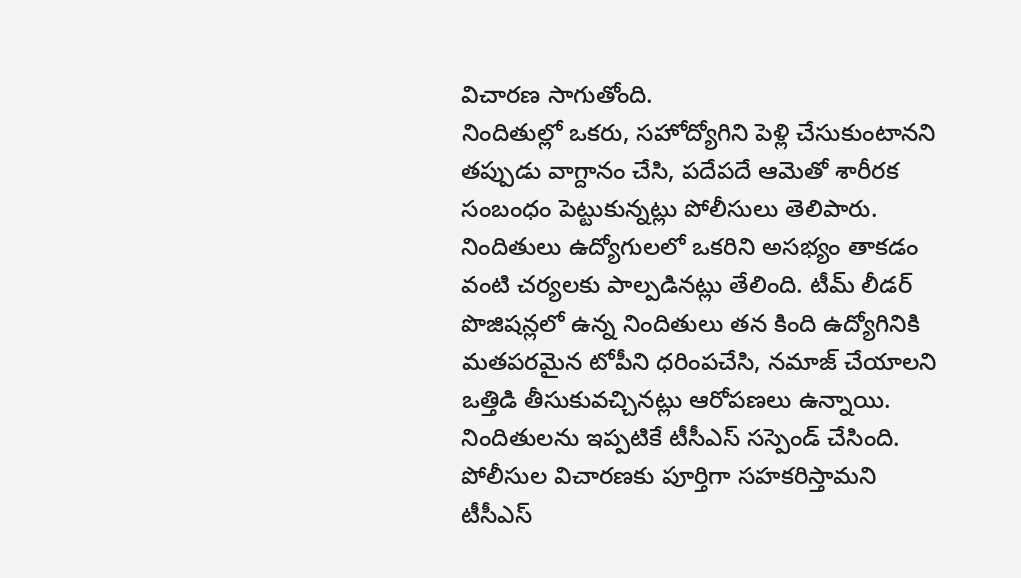విచారణ సాగుతోంది.
నిందితుల్లో ఒకరు, సహోద్యోగిని పెళ్లి చేసుకుంటానని తప్పుడు వాగ్దానం చేసి, పదేపదే ఆమెతో శారీరక సంబంధం పెట్టుకున్నట్లు పోలీసులు తెలిపారు. నిందితులు ఉద్యోగులలో ఒకరిని అసభ్యం తాకడం వంటి చర్యలకు పాల్పడినట్లు తేలింది. టీమ్ లీడర్ పొజిషన్లలో ఉన్న నిందితులు తన కింది ఉద్యోగినికి మతపరమైన టోపీని ధరింపచేసి, నమాజ్ చేయాలని ఒత్తిడి తీసుకువచ్చినట్లు ఆరోపణలు ఉన్నాయి. నిందితులను ఇప్పటికే టీసీఎస్ సస్పెండ్ చేసింది. పోలీసుల విచారణకు పూర్తిగా సహకరిస్తామని టీసీఎస్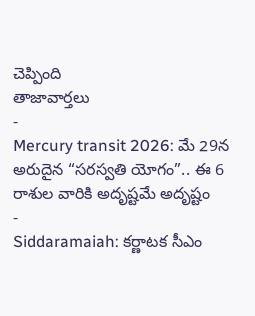చెప్పింది
తాజావార్తలు
-
Mercury transit 2026: మే 29న అరుదైన “సరస్వతి యోగం”.. ఈ 6 రాశుల వారికి అదృష్టమే అదృష్టం
-
Siddaramaiah: కర్ణాటక సీఎం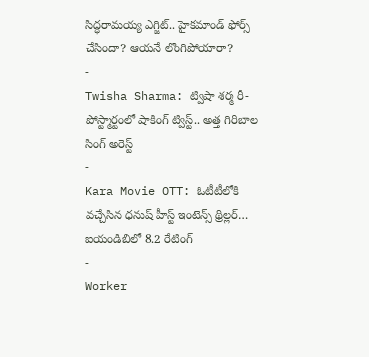సిద్ధరామయ్య ఎగ్జిట్.. హైకమాండ్ ఫోర్స్ చేసిందా? ఆయనే లొంగిపోయారా?
-
Twisha Sharma: ట్విషా శర్మ రీ-పోస్ట్మార్టంలో షాకింగ్ ట్విస్ట్.. అత్త గిరిబాల సింగ్ అరెస్ట్
-
Kara Movie OTT: ఓటీటీలోకి వచ్చేసిన ధనుష్ హీస్ట్ ఇంటెన్స్ థ్రిల్లర్… ఐయండిబిలో 8.2 రేటింగ్
-
Worker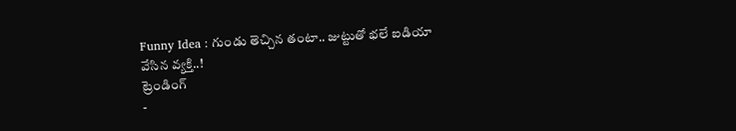Funny Idea : గుండు తెచ్చిన తంటా.. జుట్టుతో భలే ఐడియా వేసిన వ్యక్తి..!
ట్రెండింగ్
-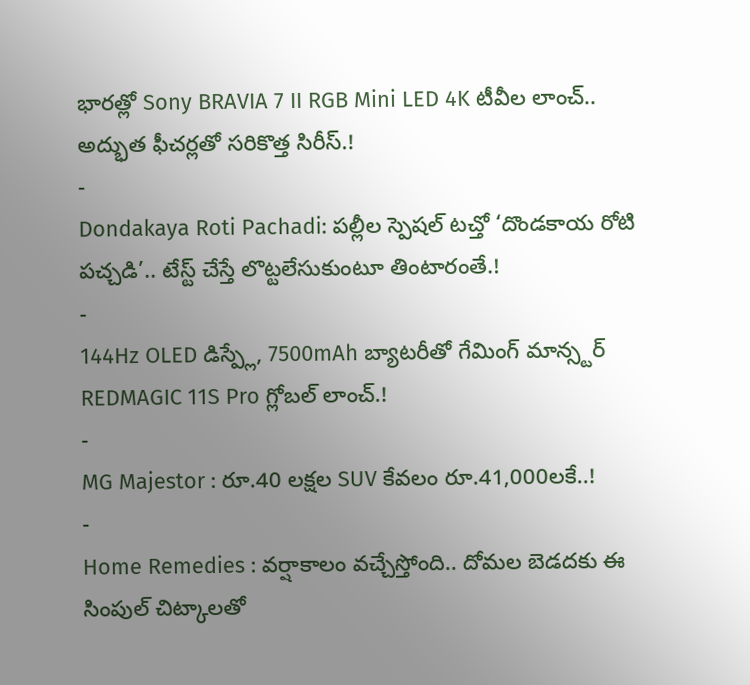భారత్లో Sony BRAVIA 7 II RGB Mini LED 4K టీవీల లాంచ్.. అద్భుత ఫీచర్లతో సరికొత్త సిరీస్.!
-
Dondakaya Roti Pachadi: పల్లీల స్పెషల్ టచ్తో ‘దొండకాయ రోటి పచ్చడి’.. టేస్ట్ చేస్తే లొట్టలేసుకుంటూ తింటారంతే.!
-
144Hz OLED డిస్ప్లే, 7500mAh బ్యాటరీతో గేమింగ్ మాన్స్టర్ REDMAGIC 11S Pro గ్లోబల్ లాంచ్.!
-
MG Majestor : రూ.40 లక్షల SUV కేవలం రూ.41,000లకే..!
-
Home Remedies : వర్షాకాలం వచ్చేస్తోంది.. దోమల బెడదకు ఈ సింపుల్ చిట్కాలతో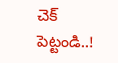చెక్ పెట్టండి..!